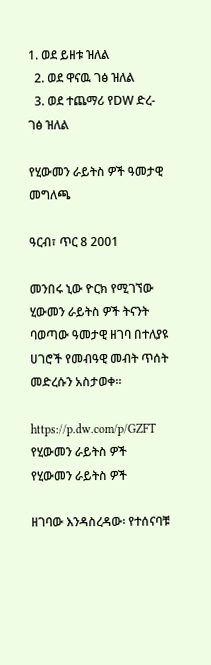1. ወደ ይዘቱ ዝለል
  2. ወደ ዋናዉ ገፅ ዝለል
  3. ወደ ተጨማሪ የDW ድረ-ገፅ ዝለል

የሂውመን ራይትስ ዎች ዓመታዊ መግለጫ

ዓርብ፣ ጥር 8 2001

መንበሩ ኒው ዮርክ የሚገኘው ሂውመን ራይትስ ዎች ትናንት ባወጣው ዓመታዊ ዘገባ በተለያዩ ሀገሮች የመብዓዊ መብት ጥሰት መድረሱን አስታወቀ።

https://p.dw.com/p/GZFT
የሂውመን ራይትስ ዎች
የሂውመን ራይትስ ዎች

ዘገባው እንዳስረዳው፡ የተሰናባቹ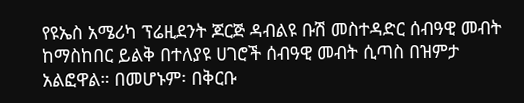የዩኤስ አሜሪካ ፕሬዚደንት ጆርጅ ዳብልዩ ቡሽ መስተዳድር ሰብዓዊ መብት ከማስከበር ይልቅ በተለያዩ ሀገሮች ሰብዓዊ መብት ሲጣስ በዝምታ አልፎዋል። በመሆኑም፡ በቅርቡ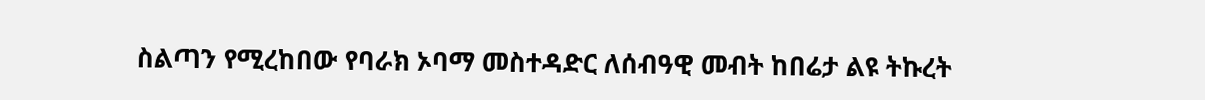ስልጣን የሚረከበው የባራክ ኦባማ መስተዳድር ለሰብዓዊ መብት ከበሬታ ልዩ ትኩረት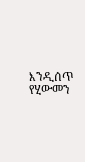እንዲሰጥ የሂውመን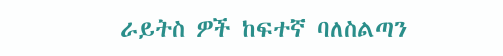ራይትስ ዎች ከፍተኛ ባለስልጣን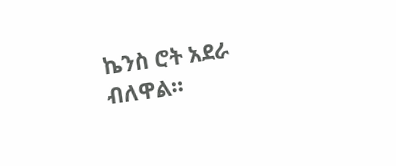ኬንስ ሮት አደራ ብለዋል።